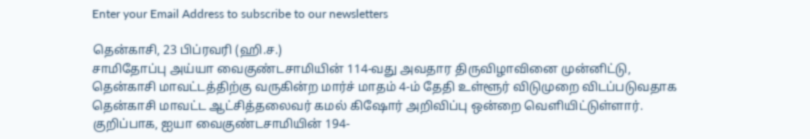Enter your Email Address to subscribe to our newsletters

தென்காசி, 23 பிப்ரவரி (ஹி.ச.)
சாமிதோப்பு அய்யா வைகுண்டசாமியின் 114-வது அவதார திருவிழாவினை முன்னிட்டு, தென்காசி மாவட்டத்திற்கு வருகின்ற மார்ச் மாதம் 4-ம் தேதி உள்ளூர் விடுமுறை விடப்படுவதாக தென்காசி மாவட்ட ஆட்சித்தலைவர் கமல் கிஷோர் அறிவிப்பு ஒன்றை வெளியிட்டுள்ளார்.
குறிப்பாக, ஐயா வைகுண்டசாமியின் 194-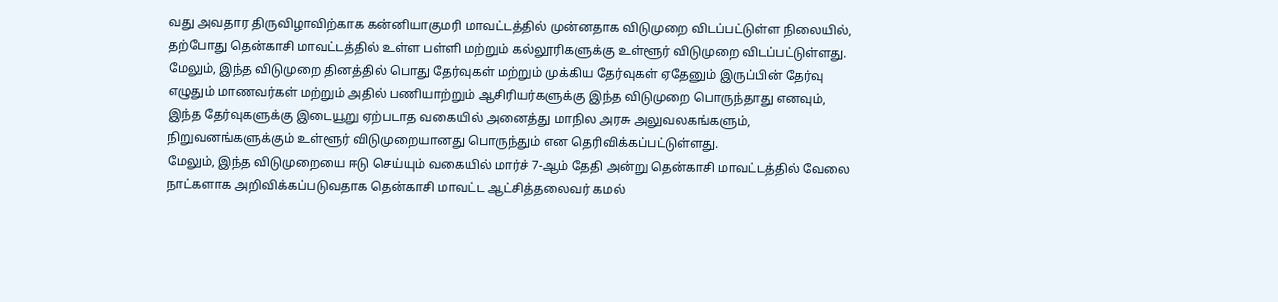வது அவதார திருவிழாவிற்காக கன்னியாகுமரி மாவட்டத்தில் முன்னதாக விடுமுறை விடப்பட்டுள்ள நிலையில், தற்போது தென்காசி மாவட்டத்தில் உள்ள பள்ளி மற்றும் கல்லூரிகளுக்கு உள்ளூர் விடுமுறை விடப்பட்டுள்ளது.
மேலும், இந்த விடுமுறை தினத்தில் பொது தேர்வுகள் மற்றும் முக்கிய தேர்வுகள் ஏதேனும் இருப்பின் தேர்வு எழுதும் மாணவர்கள் மற்றும் அதில் பணியாற்றும் ஆசிரியர்களுக்கு இந்த விடுமுறை பொருந்தாது எனவும், இந்த தேர்வுகளுக்கு இடையூறு ஏற்படாத வகையில் அனைத்து மாநில அரசு அலுவலகங்களும், நிறுவனங்களுக்கும் உள்ளூர் விடுமுறையானது பொருந்தும் என தெரிவிக்கப்பட்டுள்ளது.
மேலும், இந்த விடுமுறையை ஈடு செய்யும் வகையில் மார்ச் 7-ஆம் தேதி அன்று தென்காசி மாவட்டத்தில் வேலை நாட்களாக அறிவிக்கப்படுவதாக தென்காசி மாவட்ட ஆட்சித்தலைவர் கமல்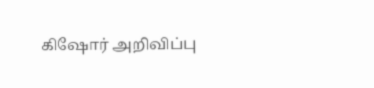கிஷோர் அறிவிப்பு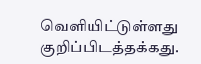வெளியிட்டுள்ளது குறிப்பிடத்தக்கது.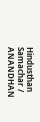Hindusthan Samachar / ANANDHAN